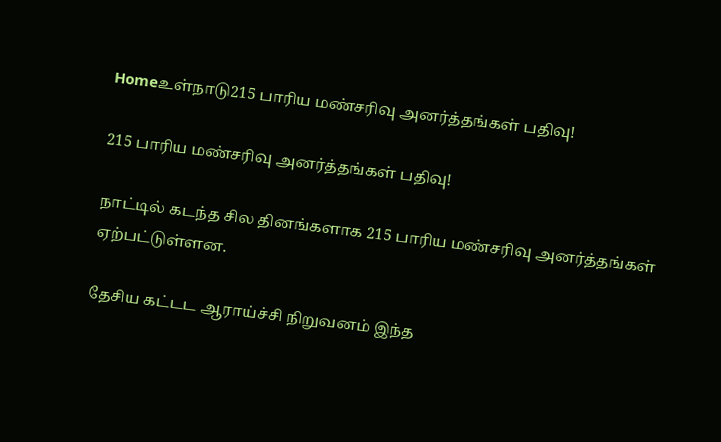Homeஉள்நாடு215 பாரிய மண்சரிவு அனர்த்தங்கள் பதிவு!

215 பாரிய மண்சரிவு அனர்த்தங்கள் பதிவு!

நாட்டில் கடந்த சில தினங்களாக 215 பாரிய மண்சரிவு அனர்த்தங்கள் ஏற்பட்டுள்ளன.

தேசிய கட்டட ஆராய்ச்சி நிறுவனம் இந்த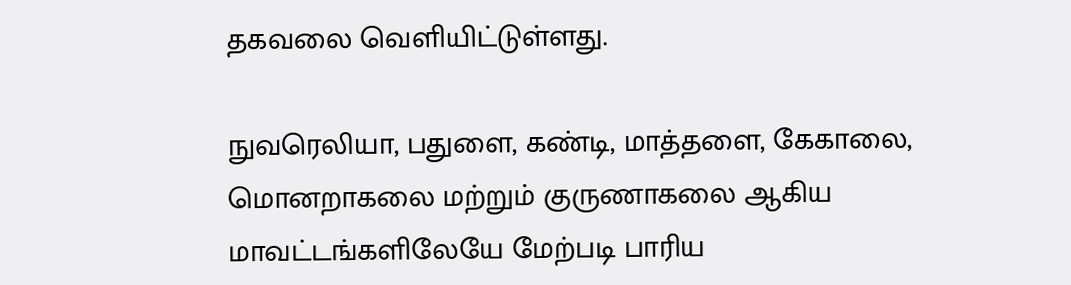தகவலை வெளியிட்டுள்ளது.

நுவரெலியா, பதுளை, கண்டி, மாத்தளை, கேகாலை, மொனறாகலை மற்றும் குருணாகலை ஆகிய மாவட்டங்களிலேயே மேற்படி பாரிய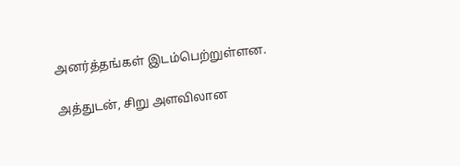அனர்த்தங்கள் இடம்பெற்றுள்ளன.

அத்துடன், சிறு அளவிலான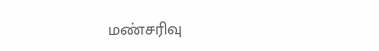மண்சரிவு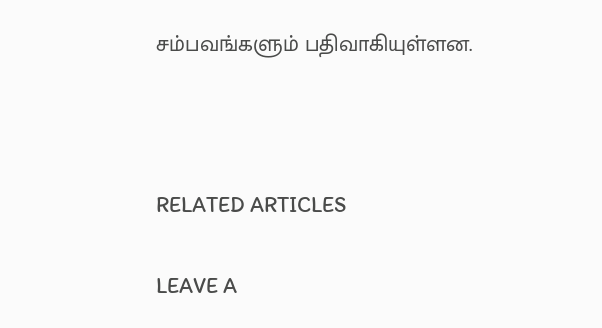சம்பவங்களும் பதிவாகியுள்ளன.



RELATED ARTICLES

LEAVE A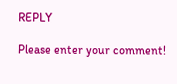REPLY

Please enter your comment!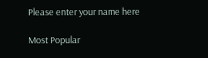Please enter your name here

Most Popular